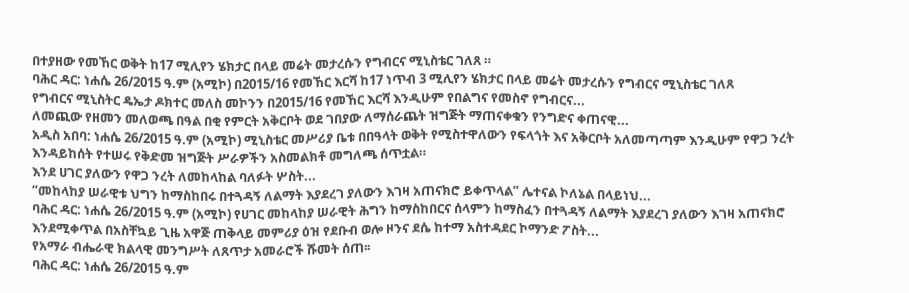በተያዘው የመኸር ወቅት ከ17 ሚሊየን ሄክታር በላይ መሬት መታረሱን የግብርና ሚኒስቴር ገለጸ ።
ባሕር ዳር: ነሐሴ 26/2015 ዓ.ም (አሚኮ) በ2015/16 የመኸር እርሻ ከ17 ነጥብ 3 ሚሊየን ሄክታር በላይ መሬት መታረሱን የግብርና ሚኒስቴር ገለጸ
የግብርና ሚኒስትር ዴኤታ ዶክተር መለስ መኮንን በ2015/16 የመኸር እርሻ እንዲሁም የበልግና የመስኖ የግብርና...
ለመጪው የዘመን መለወጫ በዓል በቂ የምርት አቅርቦት ወደ ገበያው ለማሰራጨት ዝግጅት ማጠናቀቁን የንግድና ቀጠናዊ...
አዲስ አበባ: ነሐሴ 26/2015 ዓ.ም (አሚኮ) ሚኒስቴር መሥሪያ ቤቱ በበዓላት ወቅት የሚስተዋለውን የፍላጎት እና አቅርቦት አለመጣጣም እንዲሁም የዋጋ ንረት እንዳይከሰት የተሠሩ የቅድመ ዝግጅት ሥራዎችን አስመልክቶ መግለጫ ሰጥቷል።
እንደ ሀገር ያለውን የዋጋ ንረት ለመከላከል ባለፉት ሦስት...
“መከላከያ ሠራዊቱ ህግን ከማስከበሩ በተጓዳኝ ለልማት እያደረገ ያለውን እገዛ አጠናክሮ ይቀጥላል” ሌተናል ኮለኔል በላይነህ...
ባሕር ዳር: ነሐሴ 26/2015 ዓ.ም (አሚኮ) የሀገር መከላከያ ሠራዊት ሕግን ከማስከበርና ሰላምን ከማስፈን በተጓዳኝ ለልማት እያደረገ ያለውን እገዛ አጠናክሮ እንደሚቀጥል በአስቸኳይ ጊዜ አዋጅ ጠቅላይ መምሪያ ዕዝ የደቡብ ወሎ ዞንና ደሴ ከተማ አስተዳደር ኮማንድ ፖስት...
የአማራ ብሔራዊ ክልላዊ መንግሥት ለጸጥታ አመራሮች ሹመት ሰጠ፡፡
ባሕር ዳር: ነሐሴ 26/2015 ዓ.ም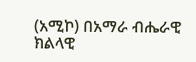(አሚኮ) በአማራ ብሔራዊ ክልላዊ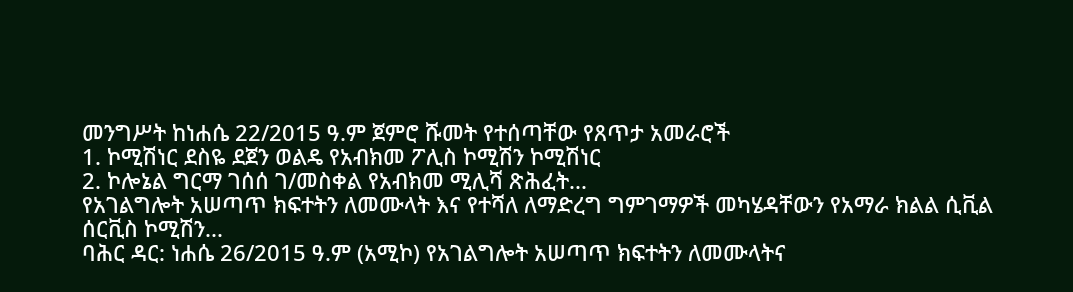መንግሥት ከነሐሴ 22/2015 ዓ.ም ጀምሮ ሹመት የተሰጣቸው የጸጥታ አመራሮች
1. ኮሚሽነር ደስዬ ደጀን ወልዴ የአብክመ ፖሊስ ኮሚሽን ኮሚሽነር
2. ኮሎኔል ግርማ ገሰሰ ገ/መስቀል የአብክመ ሚሊሻ ጽሕፈት...
የአገልግሎት አሠጣጥ ክፍተትን ለመሙላት እና የተሻለ ለማድረግ ግምገማዎች መካሄዳቸውን የአማራ ክልል ሲቪል ሰርቪስ ኮሚሽን...
ባሕር ዳር: ነሐሴ 26/2015 ዓ.ም (አሚኮ) የአገልግሎት አሠጣጥ ክፍተትን ለመሙላትና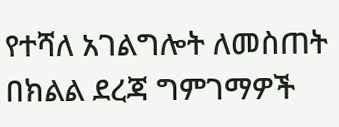የተሻለ አገልግሎት ለመስጠት በክልል ደረጃ ግምገማዎች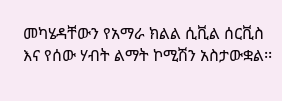መካሄዳቸውን የአማራ ክልል ሲቪል ሰርቪስ እና የሰው ሃብት ልማት ኮሚሽን አስታውቋል፡፡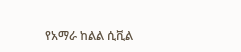የአማራ ከልል ሲቪል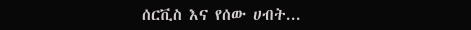ሰርቪስ እና የሰው ሀብት...